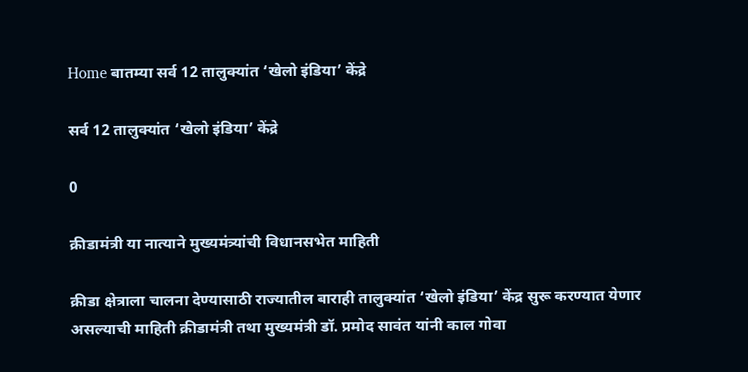Home बातम्या सर्व 12 तालुक्यांत ‘खेलो इंडिया’ केंद्रे

सर्व 12 तालुक्यांत ‘खेलो इंडिया’ केंद्रे

0

क्रीडामंत्री या नात्याने मुख्यमंत्र्यांची विधानसभेत माहिती

क्रीडा क्षेत्राला चालना देण्यासाठी राज्यातील बाराही तालुक्यांत ‘खेलो इंडिया’ केंद्र सुरू करण्यात येणार असल्याची माहिती क्रीडामंत्री तथा मुख्यमंत्री डॉ. प्रमोद सावंत यांनी काल गोवा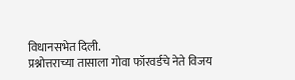विधानसभेत दिली.
प्रश्नोत्तराच्या तासाला गोवा फॉरवर्डचे नेते विजय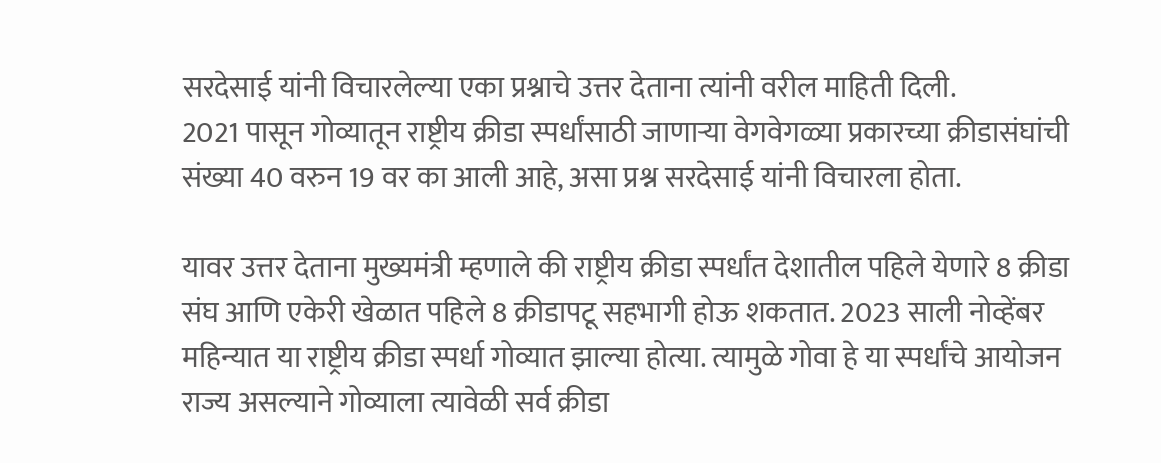सरदेसाई यांनी विचारलेल्या एका प्रश्नाचे उत्तर देताना त्यांनी वरील माहिती दिली.
2021 पासून गोव्यातून राष्ट्रीय क्रीडा स्पर्धांसाठी जाणाऱ्या वेगवेगळ्या प्रकारच्या क्रीडासंघांची संख्या 40 वरुन 19 वर का आली आहे, असा प्रश्न सरदेसाई यांनी विचारला होता.

यावर उत्तर देताना मुख्यमंत्री म्हणाले की राष्ट्रीय क्रीडा स्पर्धांत देशातील पहिले येणारे 8 क्रीडा संघ आणि एकेरी खेळात पहिले 8 क्रीडापटू सहभागी होऊ शकतात. 2023 साली नोव्हेंबर महिन्यात या राष्ट्रीय क्रीडा स्पर्धा गोव्यात झाल्या होत्या. त्यामुळे गोवा हे या स्पर्धांचे आयोजन राज्य असल्याने गोव्याला त्यावेळी सर्व क्रीडा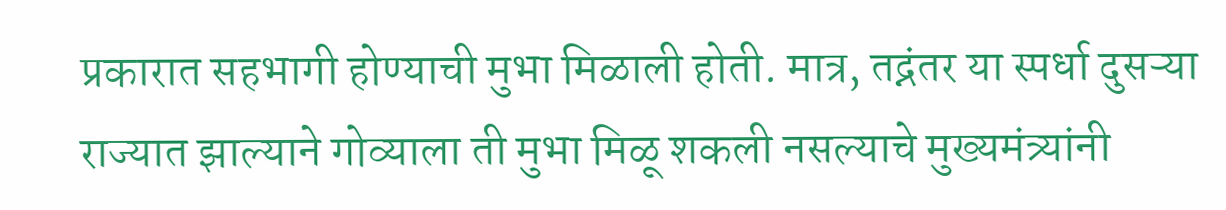प्रकारात सहभागी होण्याची मुभा मिळाली होती. मात्र, तद्नंतर या स्पर्धा दुसऱ्या राज्यात झाल्याने गोव्याला ती मुभा मिळू शकली नसल्याचे मुख्यमंत्र्यांनी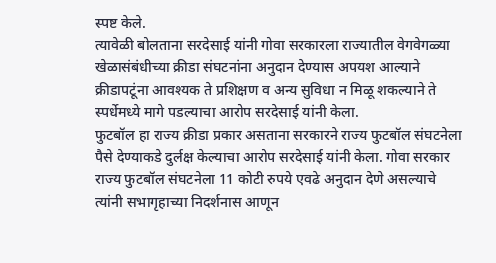स्पष्ट केले.
त्यावेळी बोलताना सरदेसाई यांनी गोवा सरकारला राज्यातील वेगवेगळ्या खेळासंबंधीच्या क्रीडा संघटनांना अनुदान देण्यास अपयश आल्याने क्रीडापटूंना आवश्यक ते प्रशिक्षण व अन्य सुविधा न मिळू शकल्याने ते स्पर्धेमध्ये मागे पडल्याचा आरोप सरदेसाई यांनी केला.
फुटबॉल हा राज्य क्रीडा प्रकार असताना सरकारने राज्य फुटबॉल संघटनेला पैसे देण्याकडे दुर्लक्ष केल्याचा आरोप सरदेसाई यांनी केला. गोवा सरकार राज्य फुटबॉल संघटनेला 11 कोटी रुपये एवढे अनुदान देणे असल्याचे त्यांनी सभागृहाच्या निदर्शनास आणून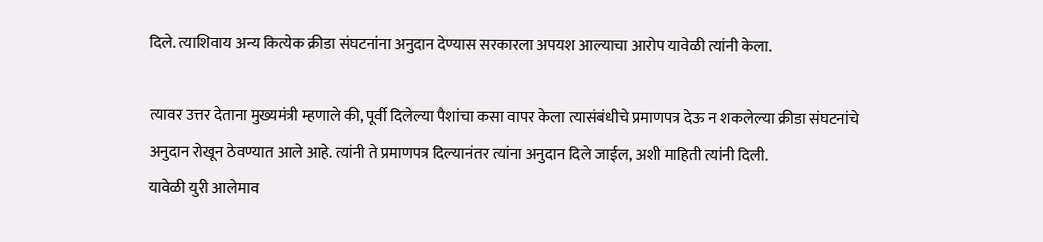दिले. त्याशिवाय अन्य कित्येक क्रीडा संघटनांना अनुदान देण्यास सरकारला अपयश आल्याचा आरोप यावेळी त्यांनी केला.

त्यावर उत्तर देताना मुख्यमंत्री म्हणाले की, पूर्वी दिलेल्या पैशांचा कसा वापर केला त्यासंबंधीचे प्रमाणपत्र देऊ न शकलेल्या क्रीडा संघटनांचे अनुदान रोखून ठेवण्यात आले आहे. त्यांनी ते प्रमाणपत्र दिल्यानंतर त्यांना अनुदान दिले जाईल, अशी माहिती त्यांनी दिली.
यावेळी युरी आलेमाव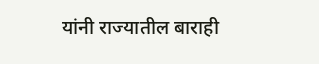यांनी राज्यातील बाराही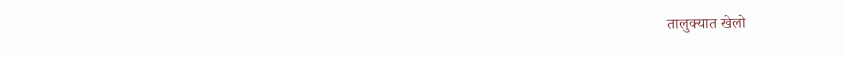तालुक्यात खेलो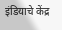इंडियाचे केंद्र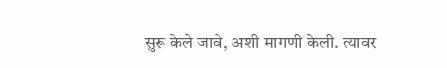सुरू केले जावे, अशी मागणी केली. त्यावर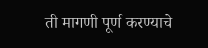ती मागणी पूर्ण करण्याचे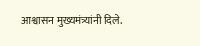आश्वासन मुख्यमंत्र्यांनी दिले.